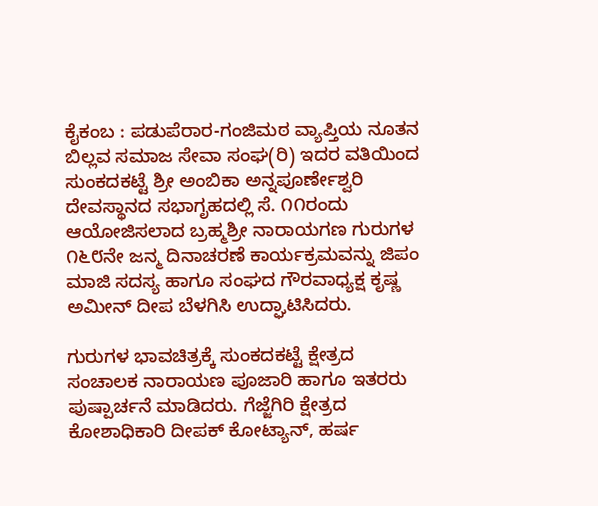ಕೈಕಂಬ : ಪಡುಪೆರಾರ-ಗಂಜಿಮಠ ವ್ಯಾಪ್ತಿಯ ನೂತನ ಬಿಲ್ಲವ ಸಮಾಜ ಸೇವಾ ಸಂಘ(ರಿ) ಇದರ ವತಿಯಿಂದ ಸುಂಕದಕಟ್ಟೆ ಶ್ರೀ ಅಂಬಿಕಾ ಅನ್ನಪೂರ್ಣೇಶ್ವರಿ ದೇವಸ್ಥಾನದ ಸಭಾಗೃಹದಲ್ಲಿ ಸೆ. ೧೧ರಂದು ಆಯೋಜಿಸಲಾದ ಬ್ರಹ್ಮಶ್ರೀ ನಾರಾಯಗಣ ಗುರುಗಳ ೧೬೮ನೇ ಜನ್ಮ ದಿನಾಚರಣೆ ಕಾರ್ಯಕ್ರಮವನ್ನು ಜಿಪಂ ಮಾಜಿ ಸದಸ್ಯ ಹಾಗೂ ಸಂಘದ ಗೌರವಾಧ್ಯಕ್ಷ ಕೃಷ್ಣ ಅಮೀನ್ ದೀಪ ಬೆಳಗಿಸಿ ಉದ್ಘಾಟಿಸಿದರು.

ಗುರುಗಳ ಭಾವಚಿತ್ರಕ್ಕೆ ಸುಂಕದಕಟ್ಟೆ ಕ್ಷೇತ್ರದ ಸಂಚಾಲಕ ನಾರಾಯಣ ಪೂಜಾರಿ ಹಾಗೂ ಇತರರು ಪುಷ್ಪಾರ್ಚನೆ ಮಾಡಿದರು. ಗೆಜ್ಜೆಗಿರಿ ಕ್ಷೇತ್ರದ ಕೋಶಾಧಿಕಾರಿ ದೀಪಕ್ ಕೋಟ್ಯಾನ್, ಹರ್ಷ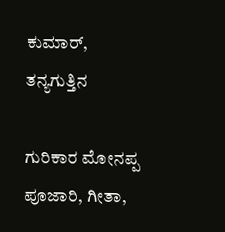ಕುಮಾರ್, ತನ್ಯಗುತ್ತಿನ

ಗುರಿಕಾರ ಮೋನಪ್ಪ ಪೂಜಾರಿ, ಗೀತಾ,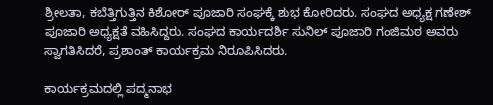ಶ್ರೀಲತಾ, ಕಬೆತ್ತಿಗುತ್ತಿನ ಕಿಶೋರ್ ಪೂಜಾರಿ ಸಂಘಕ್ಕೆ ಶುಭ ಕೋರಿದರು. ಸಂಘದ ಅಧ್ಯಕ್ಷ ಗಣೇಶ್ ಪೂಜಾರಿ ಅಧ್ಯಕ್ಷತೆ ವಹಿಸಿದ್ದರು. ಸಂಘದ ಕಾರ್ಯದರ್ಶಿ ಸುನಿಲ್ ಪೂಜಾರಿ ಗಂಜಿಮಠ ಅವರು ಸ್ವಾಗತಿಸಿದರೆ, ಪ್ರಶಾಂತ್ ಕಾರ್ಯಕ್ರಮ ನಿರೂಪಿಸಿದರು.

ಕಾರ್ಯಕ್ರಮದಲ್ಲಿ ಪದ್ಮನಾಭ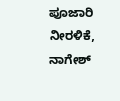ಪೂಜಾರಿ ನೀರಳಿಕೆ, ನಾಗೇಶ್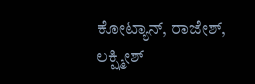ಕೋಟ್ಯಾನ್, ರಾಜೇಶ್, ಲಕ್ಷ್ಮೀಶ್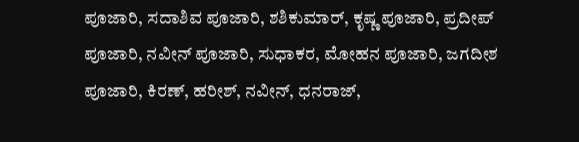ಪೂಜಾರಿ, ಸದಾಶಿವ ಪೂಜಾರಿ, ಶಶಿಕುಮಾರ್, ಕೃಷ್ಣ ಪೂಜಾರಿ, ಪ್ರದೀಪ್ ಪೂಜಾರಿ, ನವೀನ್ ಪೂಜಾರಿ, ಸುಧಾಕರ, ಮೋಹನ ಪೂಜಾರಿ, ಜಗದೀಶ ಪೂಜಾರಿ, ಕಿರಣ್, ಹರೀಶ್, ನವೀನ್, ಧನರಾಜ್,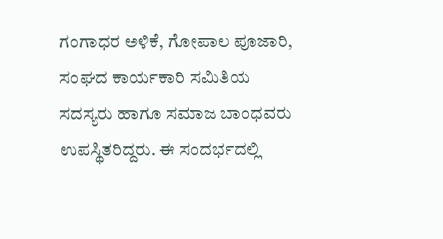ಗಂಗಾಧರ ಅಳಿಕೆ, ಗೋಪಾಲ ಪೂಜಾರಿ, ಸಂಘದ ಕಾರ್ಯಕಾರಿ ಸಮಿತಿಯ ಸದಸ್ಯರು ಹಾಗೂ ಸಮಾಜ ಬಾಂಧವರು ಉಪಸ್ಥಿತರಿದ್ದರು. ಈ ಸಂದರ್ಭದಲ್ಲಿ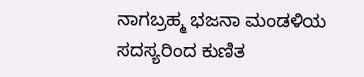ನಾಗಬ್ರಹ್ಮ ಭಜನಾ ಮಂಡಳಿಯ ಸದಸ್ಯರಿಂದ ಕುಣಿತ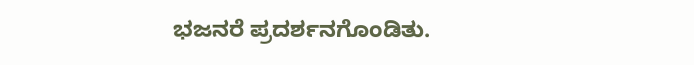ಭಜನರೆ ಪ್ರದರ್ಶನಗೊಂಡಿತು.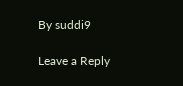By suddi9

Leave a Reply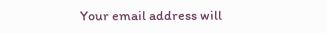Your email address will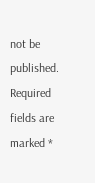not be published. Required fields are marked *